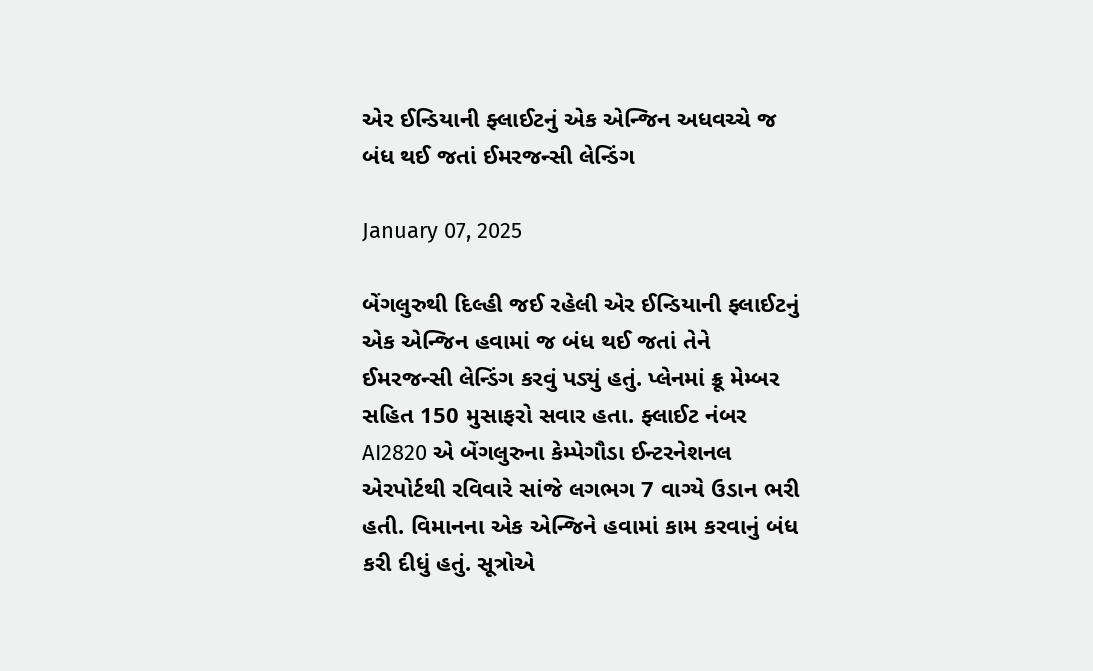એર ઈન્ડિયાની ફ્લાઈટનું એક એન્જિન અધવચ્ચે જ બંધ થઈ જતાં ઈમરજન્સી લેન્ડિંગ

January 07, 2025

બેંગલુરુથી દિલ્હી જઈ રહેલી એર ઈન્ડિયાની ફ્લાઈટનું એક એન્જિન હવામાં જ બંધ થઈ જતાં તેને ઈમરજન્સી લેન્ડિંગ કરવું પડ્યું હતું. પ્લેનમાં ક્રૂ મેમ્બર સહિત 150 મુસાફરો સવાર હતા. ફ્લાઈટ નંબર AI2820 એ બેંગલુરુના કેમ્પેગૌડા ઈન્ટરનેશનલ એરપોર્ટથી રવિવારે સાંજે લગભગ 7 વાગ્યે ઉડાન ભરી હતી. વિમાનના એક એન્જિને હવામાં કામ કરવાનું બંધ કરી દીધું હતું. સૂત્રોએ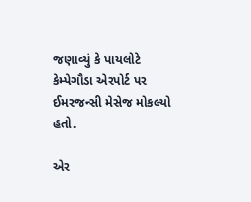જણાવ્યું કે પાયલોટે કેમ્પેગૌડા એરપોર્ટ પર ઈમરજન્સી મેસેજ મોકલ્યો હતો.

એર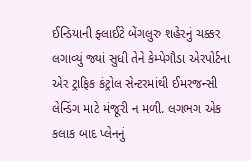ઈન્ડિયાની ફ્લાઈટે બેંગલુરુ શહેરનું ચક્કર લગાવ્યું જ્યાં સુધી તેને કેમ્પેગૌડા એરપોર્ટના એર ટ્રાફિક કંટ્રોલ સેન્ટરમાંથી ઈમરજન્સી લેન્ડિંગ માટે મંજૂરી ન મળી. લગભગ એક કલાક બાદ પ્લેનનું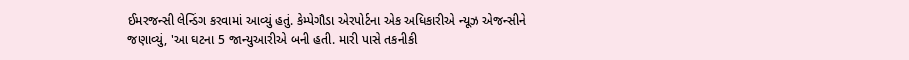ઈમરજન્સી લેન્ડિંગ કરવામાં આવ્યું હતું. કેમ્પેગૌડા એરપોર્ટના એક અધિકારીએ ન્યૂઝ એજન્સીને જણાવ્યું, 'આ ઘટના 5 જાન્યુઆરીએ બની હતી. મારી પાસે તકનીકી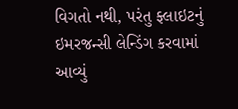વિગતો નથી, પરંતુ ફ્લાઇટનું ઇમરજન્સી લેન્ડિંગ કરવામાં આવ્યું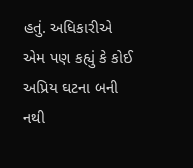હતું. અધિકારીએ એમ પણ કહ્યું કે કોઈ અપ્રિય ઘટના બની નથી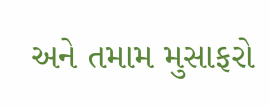અને તમામ મુસાફરો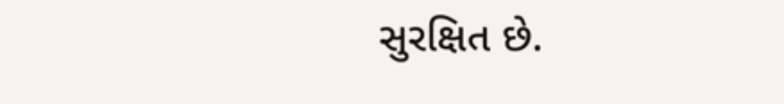સુરક્ષિત છે.